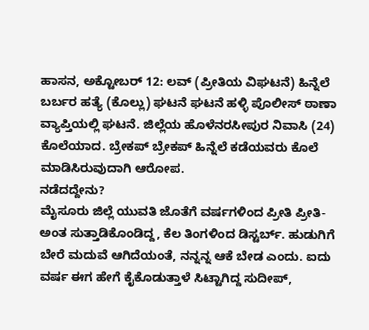ಹಾಸನ, ಅಕ್ಟೋಬರ್ 12: ಲವ್ (ಪ್ರೀತಿಯ ವಿಘಟನೆ) ಹಿನ್ನೆಲೆ ಬರ್ಬರ ಹತ್ಯೆ (ಕೊಲ್ಲು) ಘಟನೆ ಘಟನೆ ಹಳ್ಳಿ ಪೊಲೀಸ್ ಠಾಣಾ ವ್ಯಾಪ್ತಿಯಲ್ಲಿ ಘಟನೆ. ಜಿಲ್ಲೆಯ ಹೊಳೆನರಸೀಪುರ ನಿವಾಸಿ (24) ಕೊಲೆಯಾದ. ಬ್ರೇಕಪ್ ಬ್ರೇಕಪ್ ಹಿನ್ನೆಲೆ ಕಡೆಯವರು ಕೊಲೆ ಮಾಡಿಸಿರುವುದಾಗಿ ಆರೋಪ.
ನಡೆದದ್ದೇನು?
ಮೈಸೂರು ಜಿಲ್ಲೆ ಯುವತಿ ಜೊತೆಗೆ ವರ್ಷಗಳಿಂದ ಪ್ರೀತಿ ಪ್ರೀತಿ- ಅಂತ ಸುತ್ತಾಡಿಕೊಂಡಿದ್ದ, ಕೆಲ ತಿಂಗಳಿಂದ ಡಿಸ್ಟರ್ಬ್. ಹುಡುಗಿಗೆ ಬೇರೆ ಮದುವೆ ಆಗಿದೆಯಂತೆ, ನನ್ನನ್ನ ಆಕೆ ಬೇಡ ಎಂದು. ಐದು ವರ್ಷ ಈಗ ಹೇಗೆ ಕೈಕೊಡುತ್ತಾಳೆ ಸಿಟ್ಟಾಗಿದ್ದ ಸುದೀಪ್,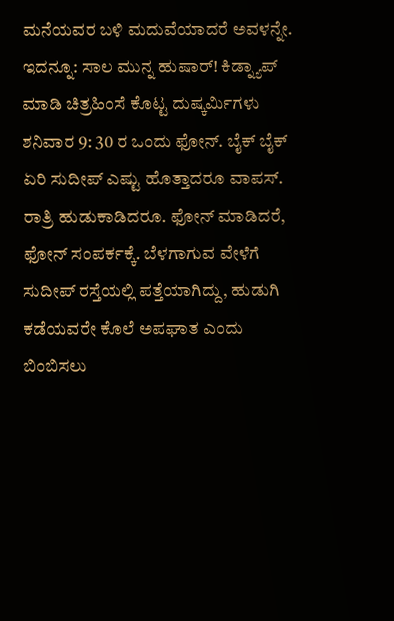ಮನೆಯವರ ಬಳಿ ಮದುವೆಯಾದರೆ ಅವಳನ್ನೇ.
ಇದನ್ನೂ: ಸಾಲ ಮುನ್ನ ಹುಷಾರ್! ಕಿಡ್ನ್ಯಾಪ್ ಮಾಡಿ ಚಿತ್ರಹಿಂಸೆ ಕೊಟ್ಟ ದುಷ್ಕರ್ಮಿಗಳು
ಶನಿವಾರ 9: 30 ರ ಒಂದು ಫೋನ್. ಬೈಕ್ ಬೈಕ್ ಏರಿ ಸುದೀಪ್ ಎಷ್ಟು ಹೊತ್ತಾದರೂ ವಾಪಸ್. ರಾತ್ರಿ ಹುಡುಕಾಡಿದರೂ. ಫೋನ್ ಮಾಡಿದರೆ, ಫೋನ್ ಸಂಪರ್ಕಕ್ಕೆ. ಬೆಳಗಾಗುವ ವೇಳೆಗೆ ಸುದೀಪ್ ರಸ್ತೆಯಲ್ಲಿ ಪತ್ತೆಯಾಗಿದ್ದು, ಹುಡುಗಿ ಕಡೆಯವರೇ ಕೊಲೆ ಅಪಘಾತ ಎಂದು ಬಿಂಬಿಸಲು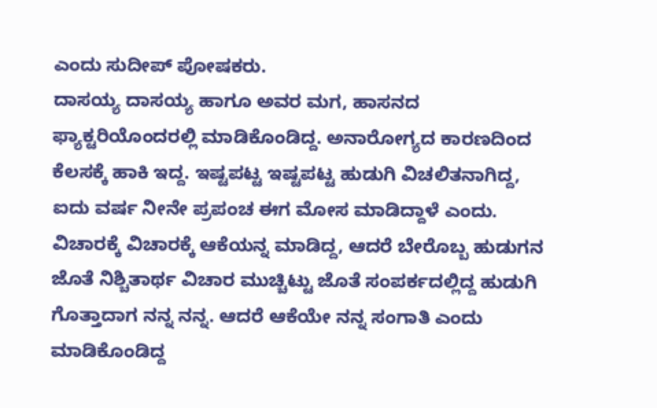ಎಂದು ಸುದೀಪ್ ಪೋಷಕರು.
ದಾಸಯ್ಯ ದಾಸಯ್ಯ ಹಾಗೂ ಅವರ ಮಗ, ಹಾಸನದ ಫ್ಯಾಕ್ಟರಿಯೊಂದರಲ್ಲಿ ಮಾಡಿಕೊಂಡಿದ್ದ. ಅನಾರೋಗ್ಯದ ಕಾರಣದಿಂದ ಕೆಲಸಕ್ಕೆ ಹಾಕಿ ಇದ್ದ. ಇಷ್ಟಪಟ್ಟ ಇಷ್ಟಪಟ್ಟ ಹುಡುಗಿ ವಿಚಲಿತನಾಗಿದ್ದ, ಐದು ವರ್ಷ ನೀನೇ ಪ್ರಪಂಚ ಈಗ ಮೋಸ ಮಾಡಿದ್ದಾಳೆ ಎಂದು. ವಿಚಾರಕ್ಕೆ ವಿಚಾರಕ್ಕೆ ಆಕೆಯನ್ನ ಮಾಡಿದ್ದ, ಆದರೆ ಬೇರೊಬ್ಬ ಹುಡುಗನ ಜೊತೆ ನಿಶ್ಚಿತಾರ್ಥ ವಿಚಾರ ಮುಚ್ಚಿಟ್ಟು ಜೊತೆ ಸಂಪರ್ಕದಲ್ಲಿದ್ದ ಹುಡುಗಿ ಗೊತ್ತಾದಾಗ ನನ್ನ ನನ್ನ. ಆದರೆ ಆಕೆಯೇ ನನ್ನ ಸಂಗಾತಿ ಎಂದು ಮಾಡಿಕೊಂಡಿದ್ದ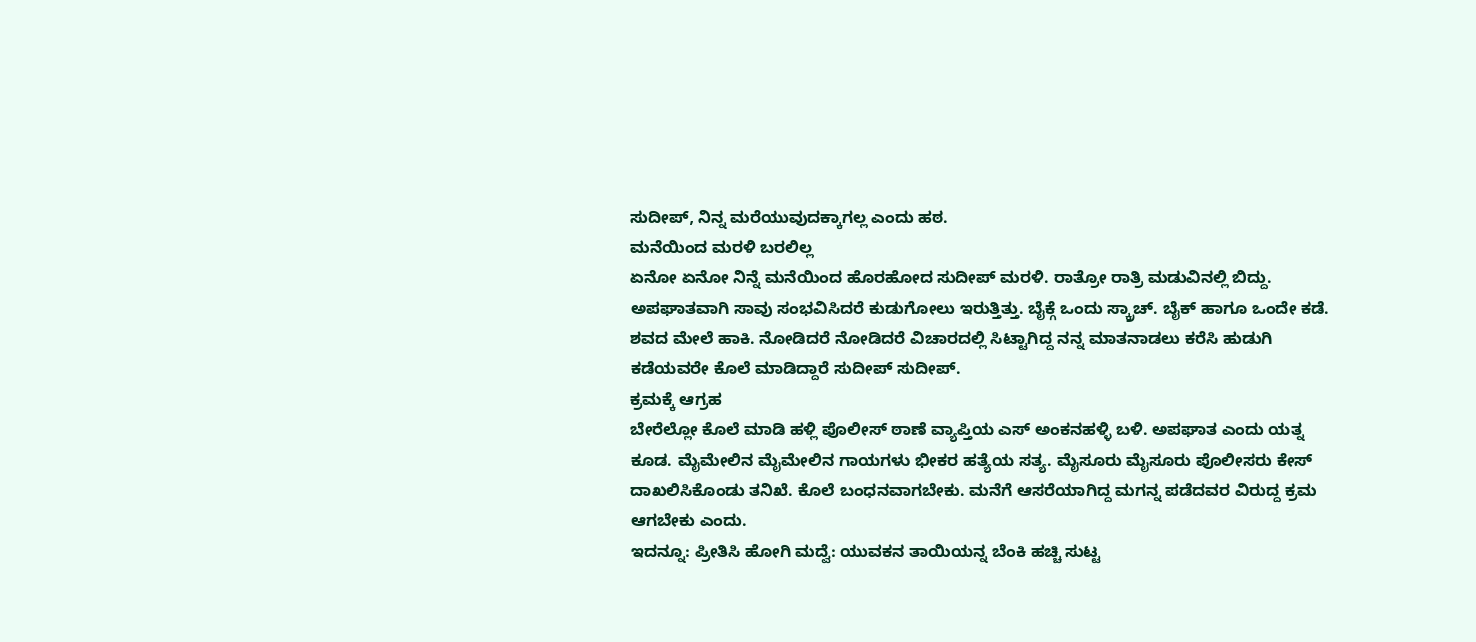ಸುದೀಪ್, ನಿನ್ನ ಮರೆಯುವುದಕ್ಕಾಗಲ್ಲ ಎಂದು ಹಠ.
ಮನೆಯಿಂದ ಮರಳಿ ಬರಲಿಲ್ಲ
ಏನೋ ಏನೋ ನಿನ್ನೆ ಮನೆಯಿಂದ ಹೊರಹೋದ ಸುದೀಪ್ ಮರಳಿ. ರಾತ್ರೋ ರಾತ್ರಿ ಮಡುವಿನಲ್ಲಿ ಬಿದ್ದು. ಅಪಘಾತವಾಗಿ ಸಾವು ಸಂಭವಿಸಿದರೆ ಕುಡುಗೋಲು ಇರುತ್ತಿತ್ತು. ಬೈಕ್ಗೆ ಒಂದು ಸ್ಕ್ರಾಚ್. ಬೈಕ್ ಹಾಗೂ ಒಂದೇ ಕಡೆ. ಶವದ ಮೇಲೆ ಹಾಕಿ. ನೋಡಿದರೆ ನೋಡಿದರೆ ವಿಚಾರದಲ್ಲಿ ಸಿಟ್ಟಾಗಿದ್ದ ನನ್ನ ಮಾತನಾಡಲು ಕರೆಸಿ ಹುಡುಗಿ ಕಡೆಯವರೇ ಕೊಲೆ ಮಾಡಿದ್ದಾರೆ ಸುದೀಪ್ ಸುದೀಪ್.
ಕ್ರಮಕ್ಕೆ ಆಗ್ರಹ
ಬೇರೆಲ್ಲೋ ಕೊಲೆ ಮಾಡಿ ಹಳ್ಲಿ ಪೊಲೀಸ್ ಠಾಣೆ ವ್ಯಾಪ್ತಿಯ ಎಸ್ ಅಂಕನಹಳ್ಳಿ ಬಳಿ. ಅಪಘಾತ ಎಂದು ಯತ್ನ ಕೂಡ. ಮೈಮೇಲಿನ ಮೈಮೇಲಿನ ಗಾಯಗಳು ಭೀಕರ ಹತ್ಯೆಯ ಸತ್ಯ. ಮೈಸೂರು ಮೈಸೂರು ಪೊಲೀಸರು ಕೇಸ್ ದಾಖಲಿಸಿಕೊಂಡು ತನಿಖೆ. ಕೊಲೆ ಬಂಧನವಾಗಬೇಕು. ಮನೆಗೆ ಆಸರೆಯಾಗಿದ್ದ ಮಗನ್ನ ಪಡೆದವರ ವಿರುದ್ದ ಕ್ರಮ ಆಗಬೇಕು ಎಂದು.
ಇದನ್ನೂ: ಪ್ರೀತಿಸಿ ಹೋಗಿ ಮದ್ವೆ: ಯುವಕನ ತಾಯಿಯನ್ನ ಬೆಂಕಿ ಹಚ್ಚಿ ಸುಟ್ಟ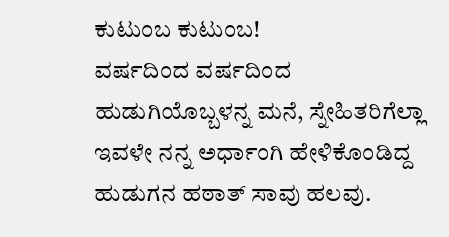ಕುಟುಂಬ ಕುಟುಂಬ!
ವರ್ಷದಿಂದ ವರ್ಷದಿಂದ ಹುಡುಗಿಯೊಬ್ಬಳನ್ನ ಮನೆ, ಸ್ನೇಹಿತರಿಗೆಲ್ಲಾ ಇವಳೇ ನನ್ನ ಅರ್ಧಾಂಗಿ ಹೇಳಿಕೊಂಡಿದ್ದ ಹುಡುಗನ ಹಠಾತ್ ಸಾವು ಹಲವು.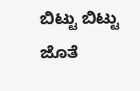ಬಿಟ್ಟು ಬಿಟ್ಟು ಜೊತೆ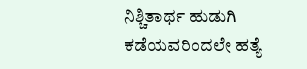ನಿಶ್ಚಿತಾರ್ಥ ಹುಡುಗಿ ಕಡೆಯವರಿಂದಲೇ ಹತ್ಯೆ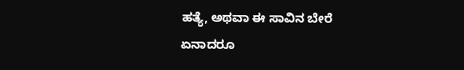ಹತ್ಯೆ, ಅಥವಾ ಈ ಸಾವಿನ ಬೇರೆ ಏನಾದರೂ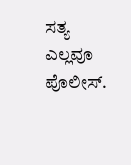ಸತ್ಯ ಎಲ್ಲವೂ ಪೊಲೀಸ್.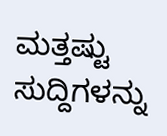ಮತ್ತಷ್ಟು ಸುದ್ದಿಗಳನ್ನು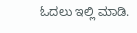ಓದಲು ಇಲ್ಲಿ ಮಾಡಿ.